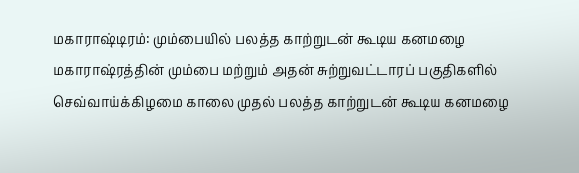மகாராஷ்டிரம்: மும்பையில் பலத்த காற்றுடன் கூடிய கனமழை
மகாராஷ்ரத்தின் மும்பை மற்றும் அதன் சுற்றுவட்டாரப் பகுதிகளில் செவ்வாய்க்கிழமை காலை முதல் பலத்த காற்றுடன் கூடிய கனமழை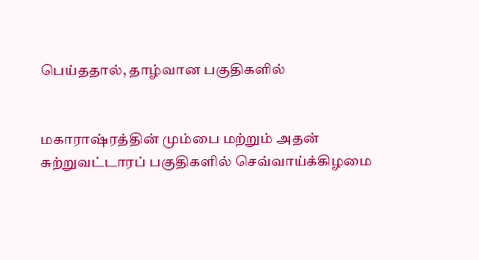பெய்ததால், தாழ்வான பகுதிகளில்


மகாராஷ்ரத்தின் மும்பை மற்றும் அதன் சுற்றுவட்டாரப் பகுதிகளில் செவ்வாய்க்கிழமை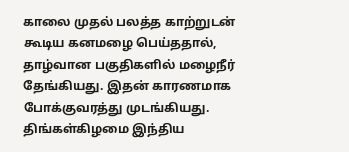காலை முதல் பலத்த காற்றுடன் கூடிய கனமழை பெய்ததால், தாழ்வான பகுதிகளில் மழைநீர் தேங்கியது. இதன் காரணமாக போக்குவரத்து முடங்கியது.
திங்கள்கிழமை இந்திய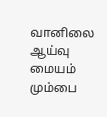வானிலை ஆய்வு மையம் மும்பை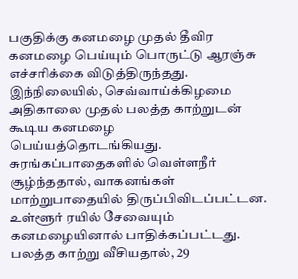பகுதிக்கு கனமழை முதல் தீவிர கனமழை பெய்யும் பொருட்டு ஆரஞ்சு எச்சரிக்கை விடுத்திருந்தது. இந்நிலையில், செவ்வாய்க்கிழமை அதிகாலை முதல் பலத்த காற்றுடன் கூடிய கனமழை பெய்யத்தொடங்கியது. சுரங்கப்பாதைகளில் வெள்ளநீர் சூழ்ந்ததால், வாகனங்கள் மாற்றுபாதையில் திருப்பிவிடப்பட்டன. உள்ளூர் ரயில் சேவையும் கனமழையினால் பாதிக்கப்பட்டது.
பலத்த காற்று வீசியதால், 29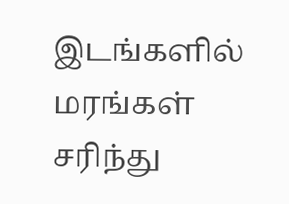இடங்களில் மரங்கள் சரிந்து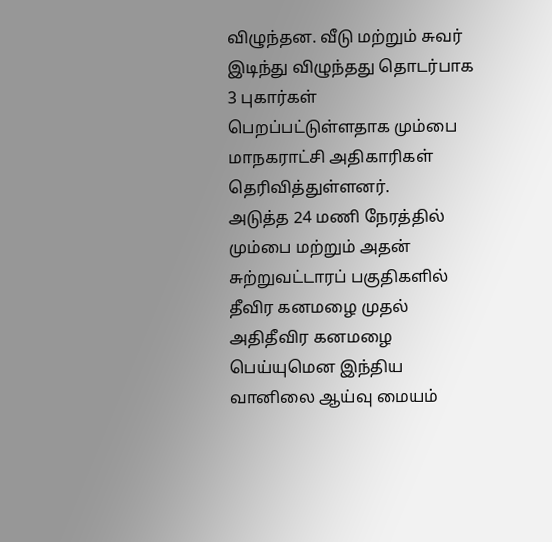விழுந்தன. வீடு மற்றும் சுவர் இடிந்து விழுந்தது தொடர்பாக 3 புகார்கள் பெறப்பட்டுள்ளதாக மும்பை மாநகராட்சி அதிகாரிகள் தெரிவித்துள்ளனர்.
அடுத்த 24 மணி நேரத்தில் மும்பை மற்றும் அதன் சுற்றுவட்டாரப் பகுதிகளில் தீவிர கனமழை முதல் அதிதீவிர கனமழை பெய்யுமென இந்திய வானிலை ஆய்வு மையம்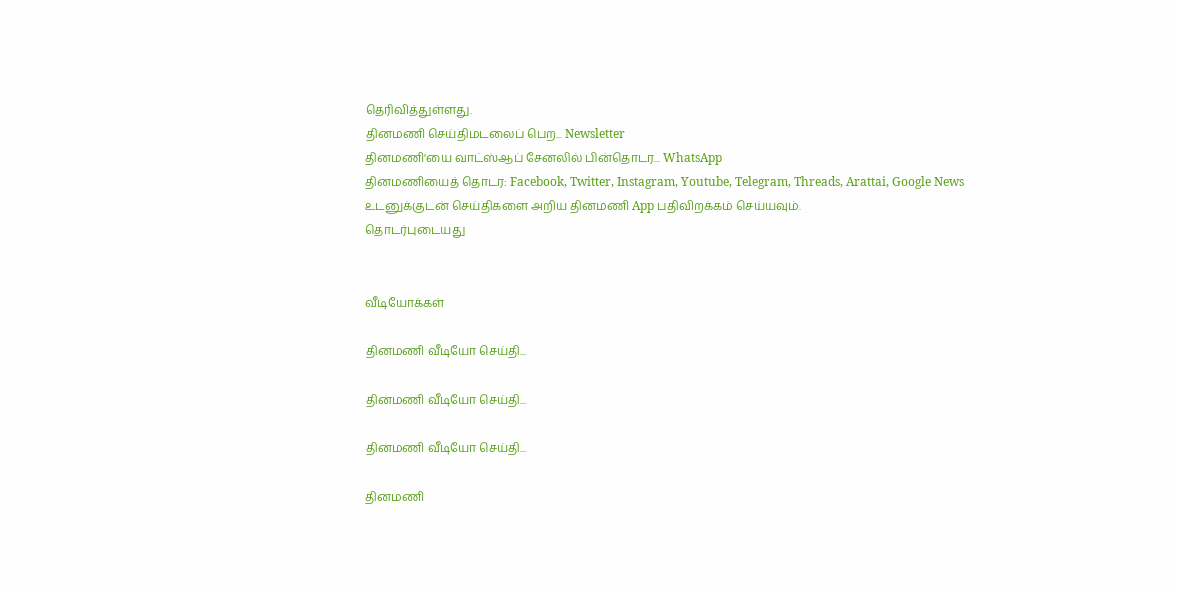தெரிவித்துள்ளது.
தினமணி செய்திமடலைப் பெற... Newsletter
தினமணி'யை வாட்ஸ்ஆப் சேனலில் பின்தொடர... WhatsApp
தினமணியைத் தொடர: Facebook, Twitter, Instagram, Youtube, Telegram, Threads, Arattai, Google News
உடனுக்குடன் செய்திகளை அறிய தினமணி App பதிவிறக்கம் செய்யவும்.
தொடர்புடையது


வீடியோக்கள்

தினமணி வீடியோ செய்தி...

தினமணி வீடியோ செய்தி...

தினமணி வீடியோ செய்தி...

தினமணி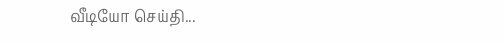வீடியோ செய்தி...